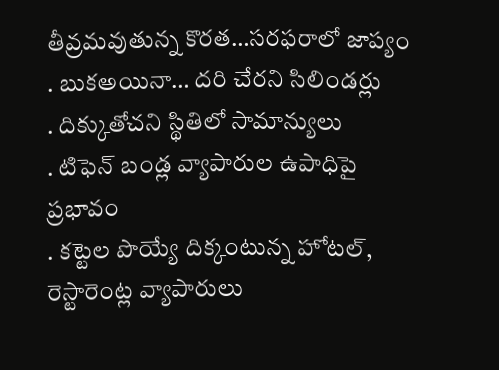తీవ్రమవుతున్న కొరత…సరఫరాలో జాప్యం
. బుకఅయినా… దరి చేరని సిలిండర్లు
. దిక్కుతోచని స్థితిలో సామాన్యులు
. టిఫెన్ బండ్ల వ్యాపారుల ఉపాధిపై ప్రభావం
. కట్టెల పొయ్యే దిక్కంటున్న హోటల్, రెస్టారెంట్ల వ్యాపారులు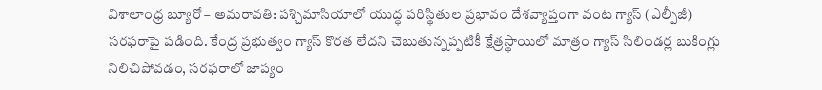విశాలాంధ్ర బ్యూరో – అమరావతి: పశ్చిమాసియాలో యుద్ధ పరిస్థితుల ప్రభావం దేశవ్యాప్తంగా వంట గ్యాస్ (ఎల్పీజీ) సరఫరాపై పడింది. కేంద్ర ప్రభుత్వం గ్యాస్ కొరత లేదని చెబుతున్నప్పటికీ క్షేత్రస్థాయిలో మాత్రం గ్యాస్ సిలిండర్ల బుకింగ్లు నిలిచిపోవడం, సరఫరాలో జాప్యం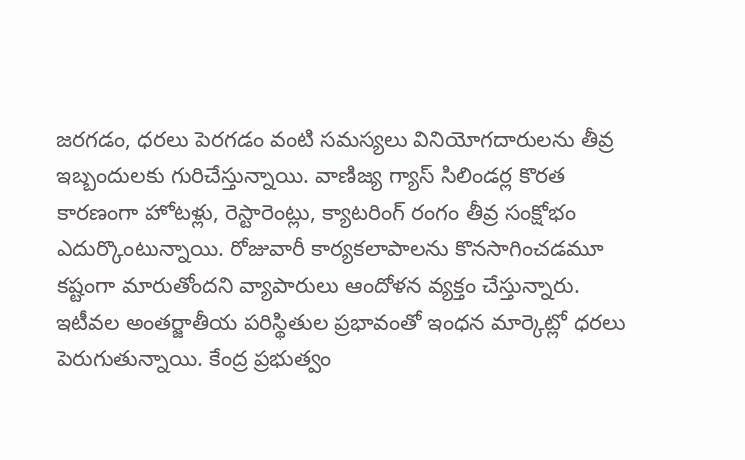జరగడం, ధరలు పెరగడం వంటి సమస్యలు వినియోగదారులను తీవ్ర ఇబ్బందులకు గురిచేస్తున్నాయి. వాణిజ్య గ్యాస్ సిలిండర్ల కొరత కారణంగా హోటళ్లు, రెస్టారెంట్లు, క్యాటరింగ్ రంగం తీవ్ర సంక్షోభం ఎదుర్కొంటున్నాయి. రోజువారీ కార్యకలాపాలను కొనసాగించడమూ కష్టంగా మారుతోందని వ్యాపారులు ఆందోళన వ్యక్తం చేస్తున్నారు. ఇటీవల అంతర్జాతీయ పరిస్థితుల ప్రభావంతో ఇంధన మార్కెట్లో ధరలు పెరుగుతున్నాయి. కేంద్ర ప్రభుత్వం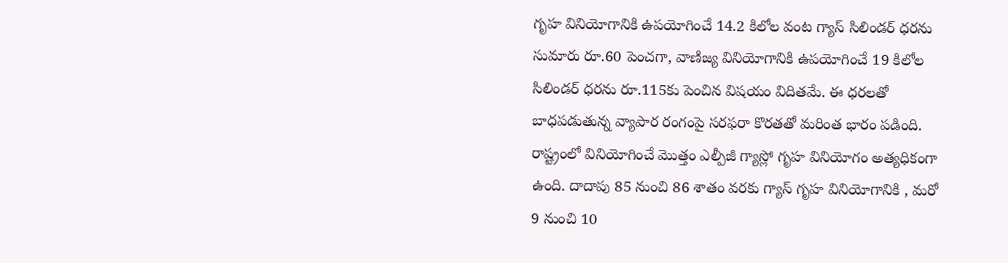గృహ వినియోగానికి ఉపయోగించే 14.2 కిలోల వంట గ్యాస్ సిలిండర్ ధరను సుమారు రూ.60 పెంచగా, వాణిజ్య వినియోగానికి ఉపయోగించే 19 కిలోల సిలిండర్ ధరను రూ.115కు పెంచిన విషయం విదితమే. ఈ ధరలతో బాధపడుతున్న వ్యాపార రంగంపై సరఫరా కొరతతో మరింత భారం పడింది. రాష్ట్రంలో వినియోగించే మొత్తం ఎల్పీజీ గ్యాస్లో గృహ వినియోగం అత్యధికంగా ఉంది. దాదాపు 85 నుంచి 86 శాతం వరకు గ్యాస్ గృహ వినియోగానికి , మరో 9 నుంచి 10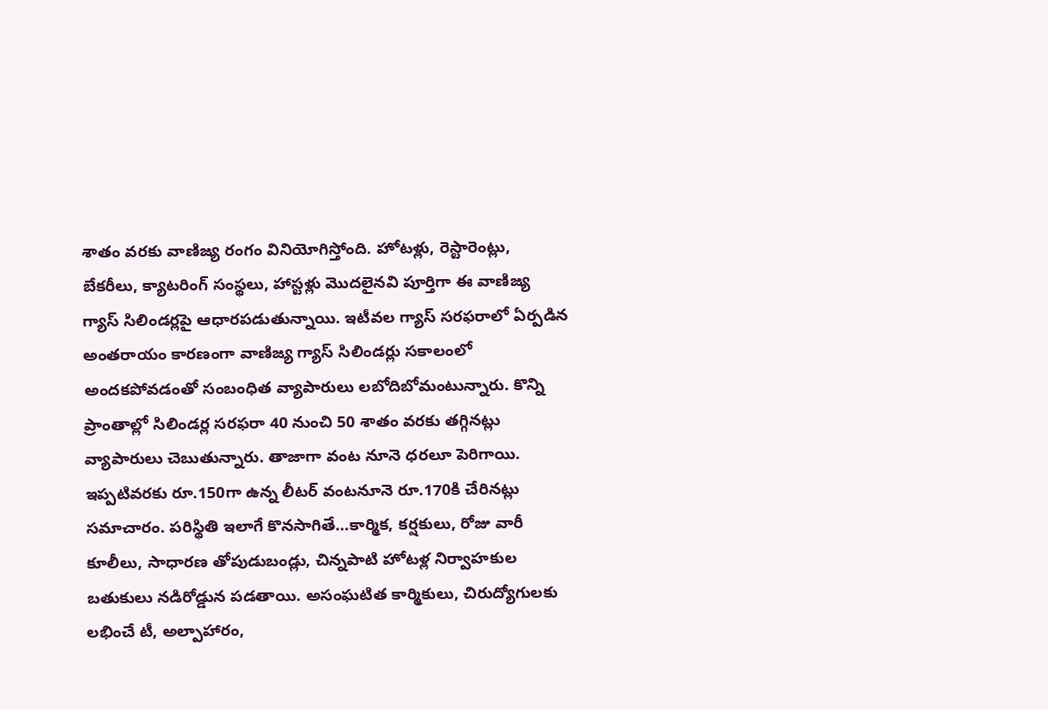శాతం వరకు వాణిజ్య రంగం వినియోగిస్తోంది. హోటళ్లు, రెస్టారెంట్లు, బేకరీలు, క్యాటరింగ్ సంస్థలు, హాస్టళ్లు మొదలైనవి పూర్తిగా ఈ వాణిజ్య గ్యాస్ సిలిండర్లపై ఆధారపడుతున్నాయి. ఇటీవల గ్యాస్ సరఫరాలో ఏర్పడిన అంతరాయం కారణంగా వాణిజ్య గ్యాస్ సిలిండర్లు సకాలంలో అందకపోవడంతో సంబంధిత వ్యాపారులు లబోదిబోమంటున్నారు. కొన్ని ప్రాంతాల్లో సిలిండర్ల సరఫరా 40 నుంచి 50 శాతం వరకు తగ్గినట్లు వ్యాపారులు చెబుతున్నారు. తాజాగా వంట నూనె ధరలూ పెరిగాయి. ఇప్పటివరకు రూ.150గా ఉన్న లీటర్ వంటనూనె రూ.170కి చేరినట్లు సమాచారం. పరిస్థితి ఇలాగే కొనసాగితే…కార్మిక, కర్షకులు, రోజు వారీ కూలీలు, సాధారణ తోపుడుబండ్లు, చిన్నపాటి హోటళ్ల నిర్వాహకుల బతుకులు నడిరోడ్డున పడతాయి. అసంఘటిత కార్మికులు, చిరుద్యోగులకు లభించే టీ, అల్పాహారం,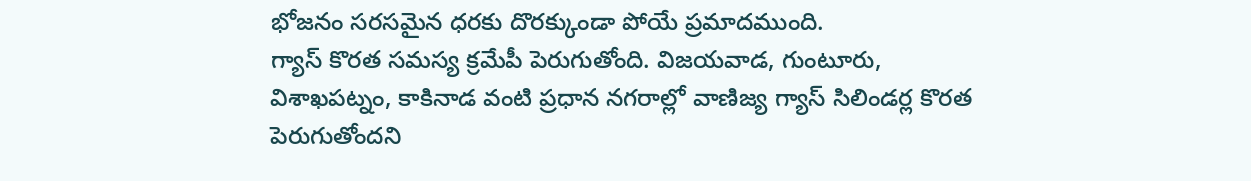భోజనం సరసమైన ధరకు దొరక్కుండా పోయే ప్రమాదముంది.
గ్యాస్ కొరత సమస్య క్రమేపీ పెరుగుతోంది. విజయవాడ, గుంటూరు, విశాఖపట్నం, కాకినాడ వంటి ప్రధాన నగరాల్లో వాణిజ్య గ్యాస్ సిలిండర్ల కొరత పెరుగుతోందని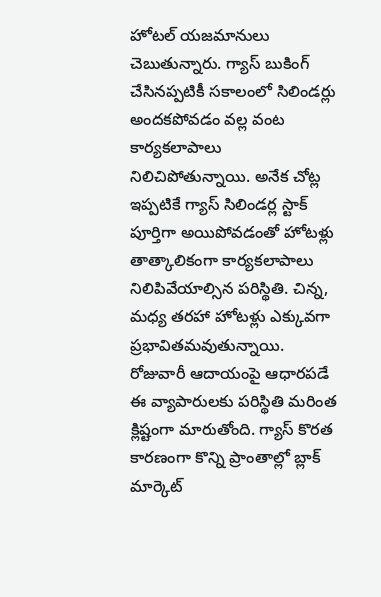హోటల్ యజమానులు చెబుతున్నారు. గ్యాస్ బుకింగ్ చేసినప్పటికీ సకాలంలో సిలిండర్లు అందకపోవడం వల్ల వంట కార్యకలాపాలు నిలిచిపోతున్నాయి. అనేక చోట్ల ఇప్పటికే గ్యాస్ సిలిండర్ల స్టాక్ పూర్తిగా అయిపోవడంతో హోటళ్లు తాత్కాలికంగా కార్యకలాపాలు నిలిపివేయాల్సిన పరిస్థితి. చిన్న, మధ్య తరహా హోటళ్లు ఎక్కువగా ప్రభావితమవుతున్నాయి. రోజువారీ ఆదాయంపై ఆధారపడే ఈ వ్యాపారులకు పరిస్థితి మరింత క్లిష్టంగా మారుతోంది. గ్యాస్ కొరత కారణంగా కొన్ని ప్రాంతాల్లో బ్లాక్ మార్కెట్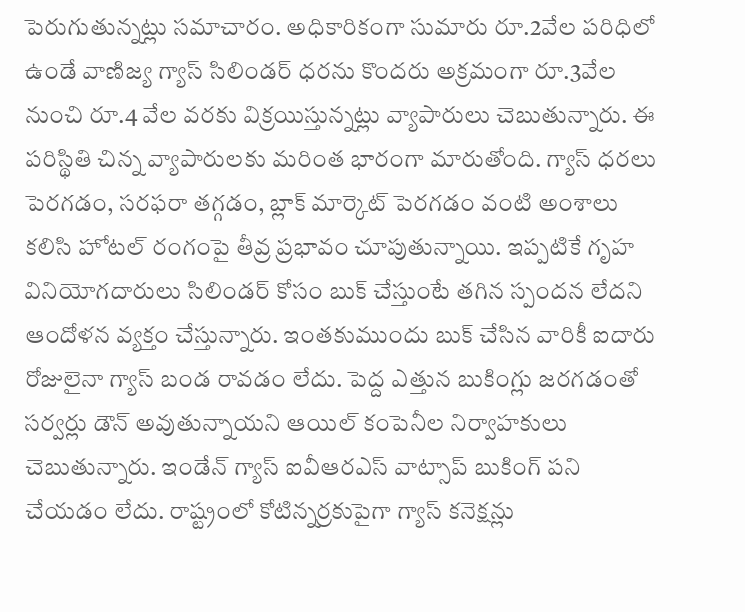పెరుగుతున్నట్లు సమాచారం. అధికారికంగా సుమారు రూ.2వేల పరిధిలో ఉండే వాణిజ్య గ్యాస్ సిలిండర్ ధరను కొందరు అక్రమంగా రూ.3వేల నుంచి రూ.4 వేల వరకు విక్రయిస్తున్నట్లు వ్యాపారులు చెబుతున్నారు. ఈ పరిస్థితి చిన్న వ్యాపారులకు మరింత భారంగా మారుతోంది. గ్యాస్ ధరలు పెరగడం, సరఫరా తగ్గడం, బ్లాక్ మార్కెట్ పెరగడం వంటి అంశాలు కలిసి హోటల్ రంగంపై తీవ్ర ప్రభావం చూపుతున్నాయి. ఇప్పటికే గృహ వినియోగదారులు సిలిండర్ కోసం బుక్ చేస్తుంటే తగిన స్పందన లేదని ఆందోళన వ్యక్తం చేస్తున్నారు. ఇంతకుముందు బుక్ చేసిన వారికీ ఐదారు రోజులైనా గ్యాస్ బండ రావడం లేదు. పెద్ద ఎత్తున బుకింగ్లు జరగడంతో సర్వర్లు డౌన్ అవుతున్నాయని ఆయిల్ కంపెనీల నిర్వాహకులు చెబుతున్నారు. ఇండేన్ గ్యాస్ ఐవీఆరఎస్ వాట్సాప్ బుకింగ్ పని చేయడం లేదు. రాష్ట్రంలో కోటిన్నర్రకుపైగా గ్యాస్ కనెక్షన్లు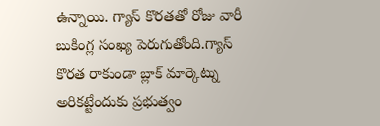ఉన్నాయి. గ్యాస్ కొరతతో రోజు వారీ బుకింగ్ల సంఖ్య పెరుగుతోంది.గ్యాస్ కొరత రాకుండా బ్లాక్ మార్కెట్ను అరికట్టేందుకు ప్రభుత్వం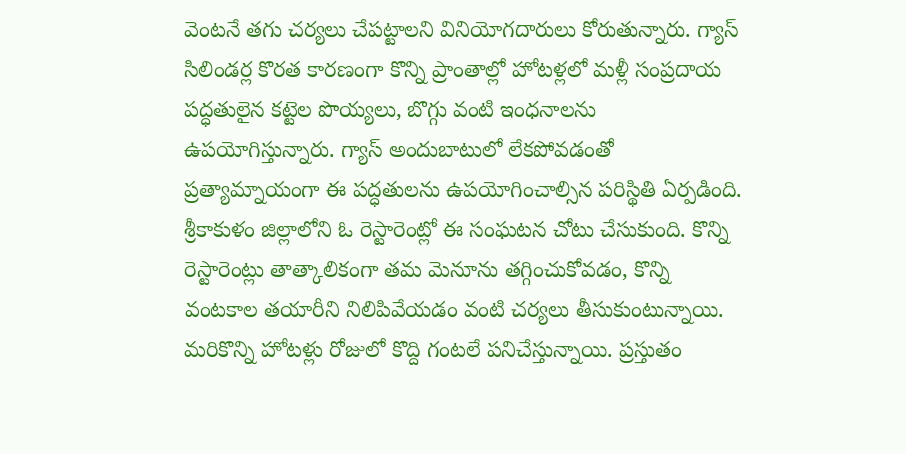వెంటనే తగు చర్యలు చేపట్టాలని వినియోగదారులు కోరుతున్నారు. గ్యాస్ సిలిండర్ల కొరత కారణంగా కొన్ని ప్రాంతాల్లో హోటళ్లలో మళ్లీ సంప్రదాయ పద్ధతులైన కట్టెల పొయ్యలు, బొగ్గు వంటి ఇంధనాలను ఉపయోగిస్తున్నారు. గ్యాస్ అందుబాటులో లేకపోవడంతో ప్రత్యామ్నాయంగా ఈ పద్ధతులను ఉపయోగించాల్సిన పరిస్థితి ఏర్పడింది. శ్రీకాకుళం జిల్లాలోని ఓ రెస్టారెంట్లో ఈ సంఘటన చోటు చేసుకుంది. కొన్ని రెస్టారెంట్లు తాత్కాలికంగా తమ మెనూను తగ్గించుకోవడం, కొన్ని వంటకాల తయారీని నిలిపివేయడం వంటి చర్యలు తీసుకుంటున్నాయి. మరికొన్ని హోటళ్లు రోజులో కొద్ది గంటలే పనిచేస్తున్నాయి. ప్రస్తుతం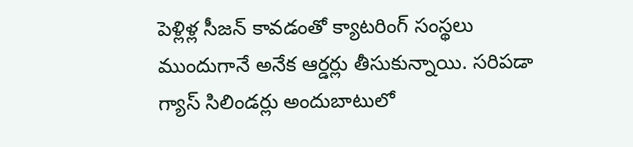పెళ్లిళ్ల సీజన్ కావడంతో క్యాటరింగ్ సంస్థలు ముందుగానే అనేక ఆర్డర్లు తీసుకున్నాయి. సరిపడా గ్యాస్ సిలిండర్లు అందుబాటులో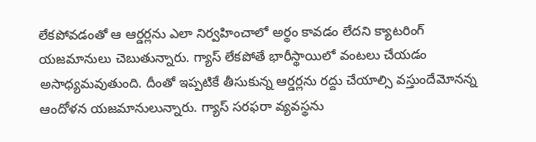లేకపోవడంతో ఆ ఆర్డర్లను ఎలా నిర్వహించాలో అర్థం కావడం లేదని క్యాటరింగ్ యజమానులు చెబుతున్నారు. గ్యాస్ లేకపోతే భారీస్థాయిలో వంటలు చేయడం అసాధ్యమవుతుంది. దీంతో ఇప్పటికే తీసుకున్న ఆర్డర్లను రద్దు చేయాల్సి వస్తుందేమోనన్న ఆందోళన యజమానులున్నారు. గ్యాస్ సరఫరా వ్యవస్థను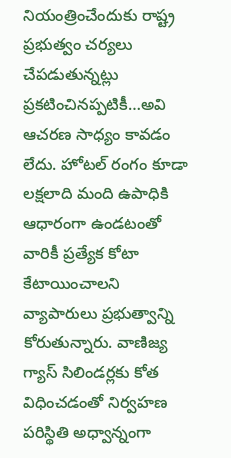నియంత్రించేందుకు రాష్ట్ర ప్రభుత్వం చర్యలు చేపడుతున్నట్లు ప్రకటించినప్పటికీ…అవి ఆచరణ సాధ్యం కావడం లేదు. హోటల్ రంగం కూడా లక్షలాది మంది ఉపాధికి ఆధారంగా ఉండటంతో వారికీ ప్రత్యేక కోటా కేటాయించాలని వ్యాపారులు ప్రభుత్వాన్ని కోరుతున్నారు. వాణిజ్య గ్యాస్ సిలిండర్లకు కోత విధించడంతో నిర్వహణ పరిస్థితి అధ్వాన్నంగా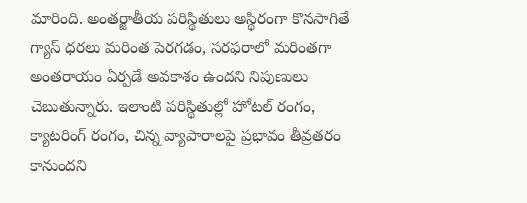మారింది. అంతర్జాతీయ పరిస్థితులు అస్థిరంగా కొనసాగితే గ్యాస్ ధరలు మరింత పెరగడం, సరఫరాలో మరింతగా అంతరాయం ఏర్పడే అవకాశం ఉందని నిపుణులు చెబుతున్నారు. ఇలాంటి పరిస్థితుల్లో హోటల్ రంగం, క్యాటరింగ్ రంగం, చిన్న వ్యాపారాలపై ప్రభావం తీవ్రతరం కానుందని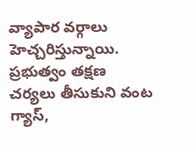వ్యాపార వర్గాలు హెచ్చరిస్తున్నాయి. ప్రభుత్వం తక్షణ చర్యలు తీసుకుని వంట గ్యాస్,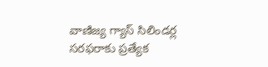వాణిజ్య గ్యాస్ సిలిండర్ల సరఫరాకు ప్రత్యేక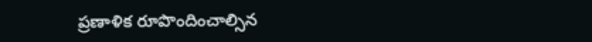ప్రణాళిక రూపొందించాల్సిన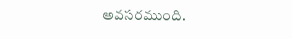అవసరముంది.